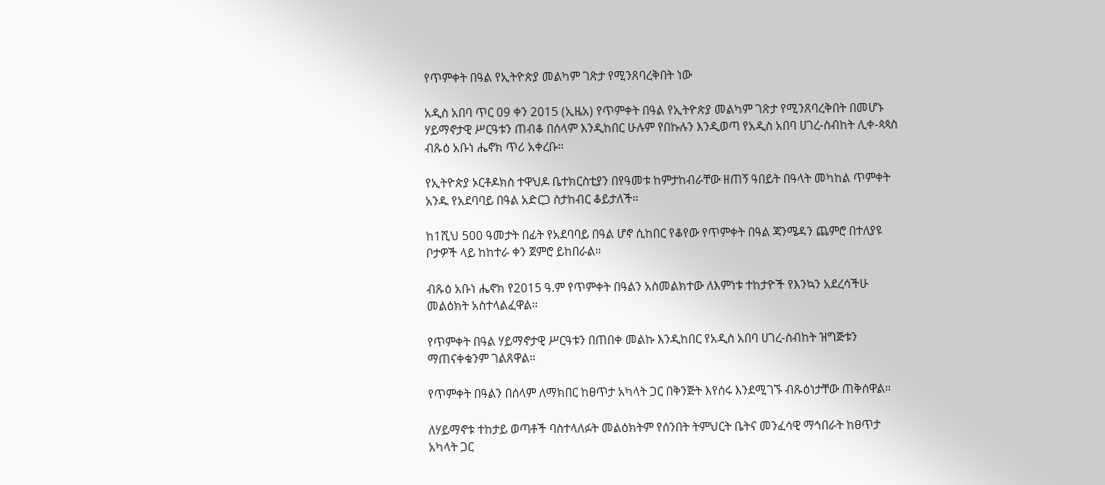የጥምቀት በዓል የኢትዮጵያ መልካም ገጽታ የሚንጸባረቅበት ነው

አዲስ አበባ ጥር 09 ቀን 2015 (ኢዜአ) የጥምቀት በዓል የኢትዮጵያ መልካም ገጽታ የሚንጸባረቅበት በመሆኑ ሃይማኖታዊ ሥርዓቱን ጠብቆ በሰላም እንዲከበር ሁሉም የበኩሉን እንዲወጣ የአዲስ አበባ ሀገረ-ስብከት ሊቀ-ጳጳስ ብጹዕ አቡነ ሔኖክ ጥሪ አቀረቡ።

የኢትዮጵያ ኦርቶዶክስ ተዋህዶ ቤተክርስቲያን በየዓመቱ ከምታከብራቸው ዘጠኝ ዓበይት በዓላት መካከል ጥምቀት አንዱ የአደባባይ በዓል አድርጋ ስታከብር ቆይታለች።

ከ1ሺህ 500 ዓመታት በፊት የአደባባይ በዓል ሆኖ ሲከበር የቆየው የጥምቀት በዓል ጃንሜዳን ጨምሮ በተለያዩ ቦታዎች ላይ ከከተራ ቀን ጀምሮ ይከበራል።

ብጹዕ አቡነ ሔኖክ የ2015 ዓ.ም የጥምቀት በዓልን አስመልክተው ለእምነቱ ተከታዮች የእንኳን አደረሳችሁ መልዕክት አስተላልፈዋል።

የጥምቀት በዓል ሃይማኖታዊ ሥርዓቱን በጠበቀ መልኩ እንዲከበር የአዲስ አበባ ሀገረ-ስብከት ዝግጅቱን ማጠናቀቁንም ገልጸዋል።

የጥምቀት በዓልን በሰላም ለማክበር ከፀጥታ አካላት ጋር በቅንጅት እየሰሩ እንደሚገኙ ብጹዕነታቸው ጠቅሰዋል።

ለሃይማኖቱ ተከታይ ወጣቶች ባስተላለፉት መልዕክትም የሰንበት ትምህርት ቤትና መንፈሳዊ ማኅበራት ከፀጥታ አካላት ጋር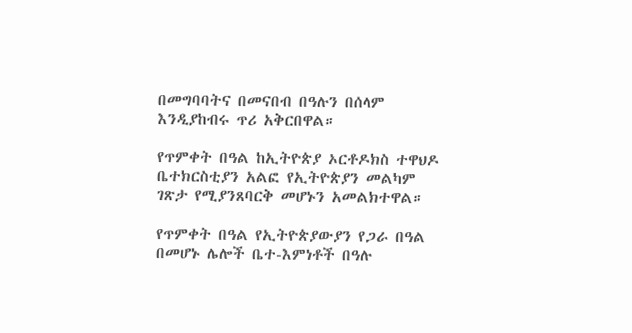በመግባባትና በመናበብ በዓሉን በሰላም እንዲያከብሩ ጥሪ አቅርበዋል።

የጥምቀት በዓል ከኢትዮጵያ ኦርቶዶክስ ተዋህዶ ቤተክርስቲያን አልፎ የኢትዮጵያን መልካም ገጽታ የሚያንጸባርቅ መሆኑን አመልክተዋል።

የጥምቀት በዓል የኢትዮጵያውያን የጋራ በዓል በመሆኑ ሌሎች ቤተ-እምነቶች በዓሉ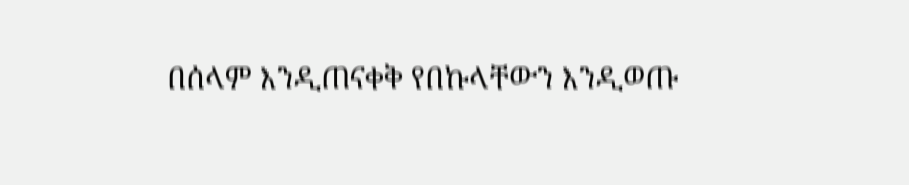በሰላም እንዲጠናቀቅ የበኩላቸውን እንዲወጡ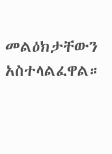መልዕክታቸውን አስተላልፈዋል።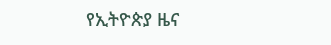የኢትዮጵያ ዜና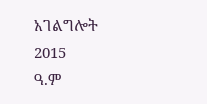አገልግሎት
2015
ዓ.ም